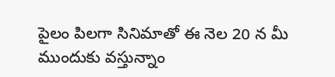పైలం పిలగా సినిమాతో ఈ నెల 20 న మీ ముందుకు వస్తున్నాం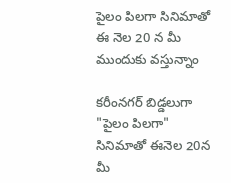పైలం పిలగా సినిమాతో ఈ నెల 20 న మీ ముందుకు వస్తున్నాం

కరీంనగర్ బిడ్డలుగా  "పైలం పిలగా" సినిమాతో ఈనెల 20న మీ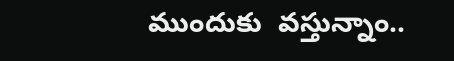ముందుకు  వస్తున్నాం..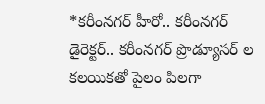*కరీంనగర్ హీరో.. కరీంనగర్ డైరెక్టర్.. కరీంనగర్ ప్రొడ్యూసర్ ల కలయికతో పైలం పిలగా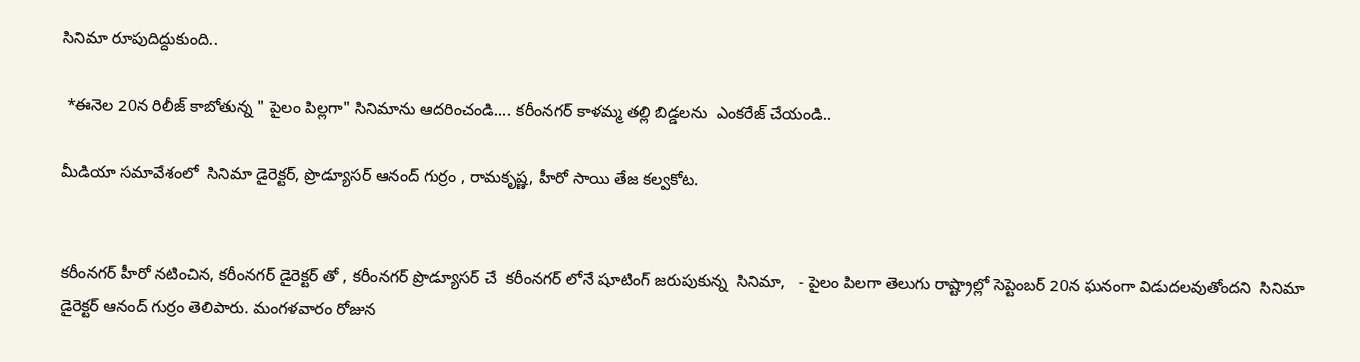సినిమా రూపుదిద్దుకుంది..

 *ఈనెల 20న రిలీజ్ కాబోతున్న " పైలం పిల్లగా" సినిమాను ఆదరించండి.... కరీంనగర్ కాళమ్మ తల్లి బిడ్డలను  ఎంకరేజ్ చేయండి..

మీడియా సమావేశంలో  సినిమా డైరెక్టర్, ప్రొడ్యూసర్ ఆనంద్ గుర్రం , రామకృష్ణ, హీరో సాయి తేజ కల్వకోట.


కరీంనగర్ హీరో నటించిన, కరీంనగర్ డైరెక్టర్ తో , కరీంనగర్ ప్రొడ్యూసర్ చే  కరీంనగర్ లోనే షూటింగ్ జరుపుకున్న  సినిమా,   - పైలం పిలగా తెలుగు రాష్ట్రాల్లో సెప్టెంబర్ 20న ఘనంగా విడుదలవుతోందని  సినిమా డైరెక్టర్ ఆనంద్ గుర్రం తెలిపారు. మంగళవారం రోజున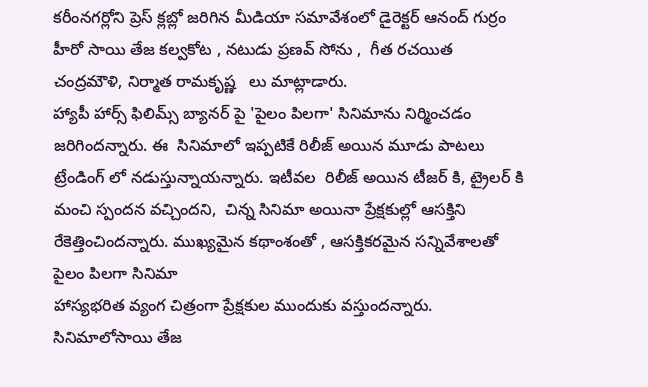కరీంనగర్లోని ప్రెస్ క్లబ్లో జరిగిన మీడియా సమావేశంలో డైరెక్టర్ ఆనంద్ గుర్రం హీరో సాయి తేజ కల్వకోట , నటుడు ప్రణవ్ సోను ,  గీత రచయిత చంద్రమౌళి, నిర్మాత రామకృష్ణ   లు మాట్లాడారు.
హ్యాపీ హార్స్ ఫిలిమ్స్ బ్యానర్ పై 'పైలం పిలగా' సినిమాను నిర్మించడం జరిగిందన్నారు. ఈ  సినిమాలో ఇప్పటికే రిలీజ్ అయిన మూడు పాటలు ట్రేండింగ్ లో నడుస్తున్నాయన్నారు. ఇటీవల  రిలీజ్ అయిన టీజర్ కి, ట్రైలర్ కి మంచి స్పందన వచ్చిందని,  చిన్న సినిమా అయినా ప్రేక్షకుల్లో ఆసక్తిని రేకెత్తించిందన్నారు. ముఖ్యమైన కథాంశంతో , ఆసక్తికరమైన సన్నివేశాలతో పైలం పిలగా సినిమా
హాస్యభరిత వ్యంగ చిత్రంగా ప్రేక్షకుల ముందుకు వస్తుందన్నారు. సినిమాలోసాయి తేజ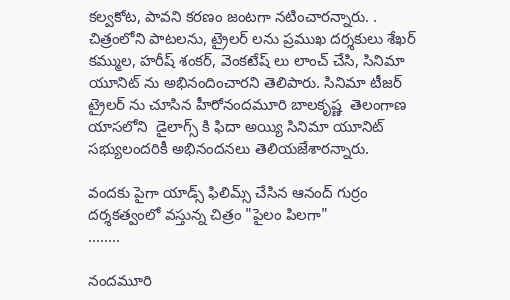కల్వకోట, పావని కరణం జంటగా నటించారన్నారు. . చిత్రంలోని పాటలను, ట్రైలర్ లను ప్రముఖ దర్శకులు శేఖర్ కమ్ముల, హరీష్ శంకర్, వెంకటేష్ లు లాంచ్ చేసి, సినిమా యూనిట్ ను అభినందించారని తెలిపారు. సినిమా టీజర్ ట్రైలర్ ను చూసిన హీరోనందమూరి బాలకృష్ణ  తెలంగాణ యాసలోని  డైలాగ్స్ కి ఫిదా అయ్యి సినిమా యూనిట్ సభ్యులందరికీ అభినందనలు తెలియజేశారన్నారు.

వందకు పైగా యాడ్స్ ఫిలిమ్స్ చేసిన ఆనంద్ గుర్రం దర్శకత్వంలో వస్తున్న చిత్రం "పైలం పిలగా"
........

నందమూరి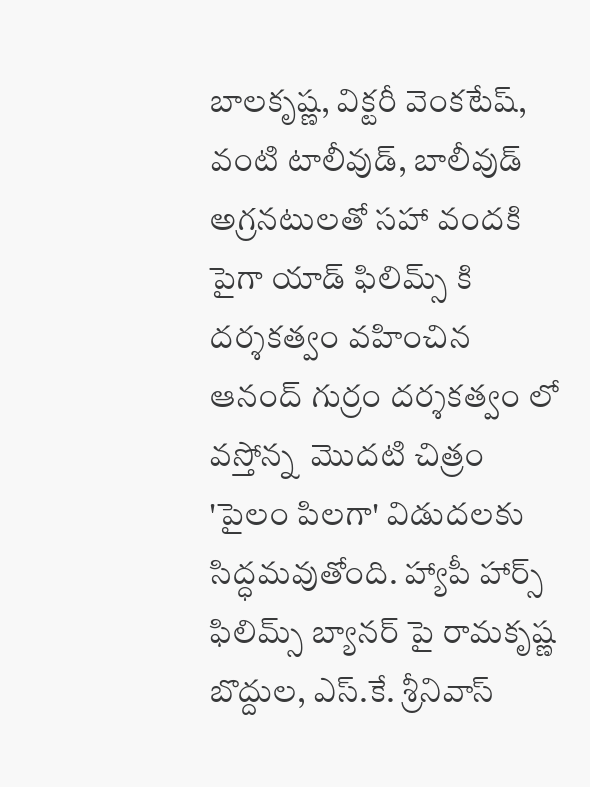బాలకృష్ణ, విక్టరీ వెంకటేష్, వంటి టాలీవుడ్, బాలీవుడ్ అగ్రనటులతో సహా వందకి   పైగా యాడ్ ఫిలిమ్స్ కి  దర్శకత్వం వహించిన ఆనంద్ గుర్రం దర్శకత్వం లో వస్తోన్న  మొదటి చిత్రం 'పైలం పిలగా' విడుదలకు సిద్ధమవుతోంది. హ్యాపీ హార్స్ ఫిలిమ్స్ బ్యానర్ పై రామకృష్ణ బొద్దుల, ఎస్.కే. శ్రీనివాస్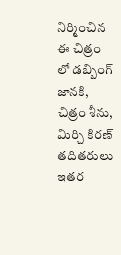నిర్మించిన ఈ చిత్రం లో డబ్బింగ్  జానకి, చిత్రం శీను, మిర్చి కిరణ్ తదితరులు ఇతర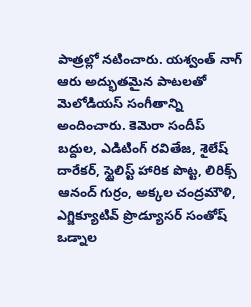పాత్రల్లో నటించారు. యశ్వంత్ నాగ్ ఆరు అద్భుతమైన పాటలతో మెలోడియస్ సంగీతాన్ని అందించారు. కెమెరా సందీప్ బద్దుల, ఎడిటింగ్ రవితేజ, శైలేష్ దారేకర్, స్టైలిస్ట్ హారిక పొట్ట, లిరిక్స్ ఆనంద్ గుర్రం, అక్కల చంద్రమౌళి, ఎగ్జిక్యూటివ్ ప్రొడ్యూసర్ సంతోష్ ఒడ్నాల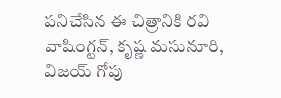పనిచేసిన ఈ చిత్రానికి రవి వాషింగ్టన్, కృష్ణ మసునూరి, విజయ్ గోపు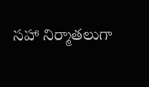సహా నిర్మాతలుగా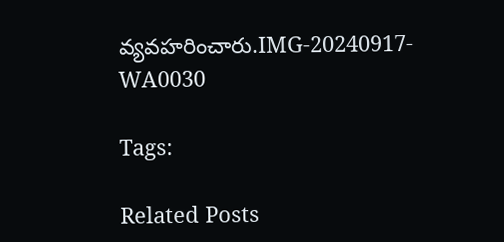వ్యవహరించారు.IMG-20240917-WA0030

Tags:

Related Posts